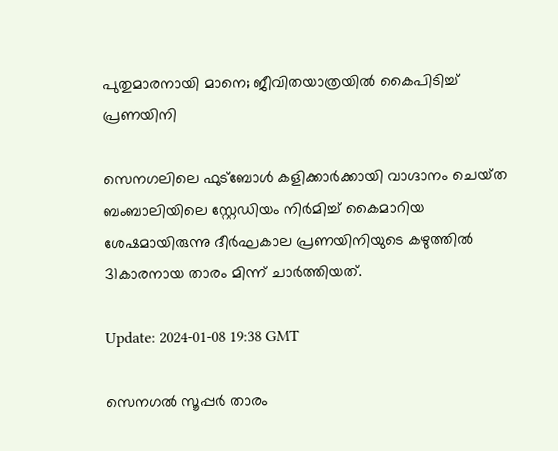പുതുമാരനായി മാനെ; ജീവിതയാത്രയിൽ കൈപിടിച്ച് പ്രണയിനി

സെനഗലിലെ ഫുട്ബോൾ കളിക്കാർക്കായി വാഗ്ദാനം ചെയ്‌ത ബംബാലിയിലെ സ്റ്റേഡിയം നിർമിച്ച് കൈമാറിയ ശേഷമായിരുന്നു ദീർഘകാല പ്രണയിനിയുടെ കഴുത്തിൽ 31കാരനായ താരം മിന്ന് ചാർത്തിയത്.

Update: 2024-01-08 19:38 GMT

സെനഗൽ സൂപ്പർ താരം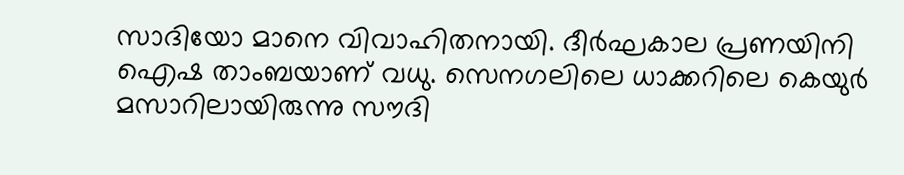സാദിയോ മാനെ വിവാഹിതനായി. ദീർഘകാല പ്രണയിനി ഐഷ താംബയാണ് വധു. സെനഗലിലെ ധാക്കറിലെ കെയുർ മസാറിലായിരുന്നു സൗദി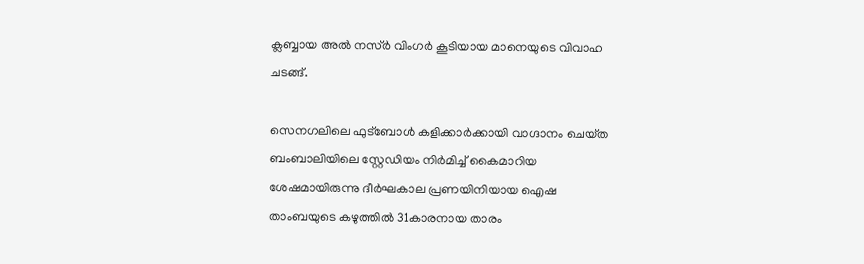ക്ലബ്ബായ അൽ നസ്‌ർ വിംഗർ കൂടിയായ മാനെയുടെ വിവാഹ ചടങ്ങ്.

സെനഗലിലെ ഫുട്ബോൾ കളിക്കാർക്കായി വാഗ്ദാനം ചെയ്‌ത ബംബാലിയിലെ സ്റ്റേഡിയം നിർമിച്ച് കൈമാറിയ ശേഷമായിരുന്നു ദീർഘകാല പ്രണയിനിയായ ഐഷ താംബയുടെ കഴുത്തിൽ 31കാരനായ താരം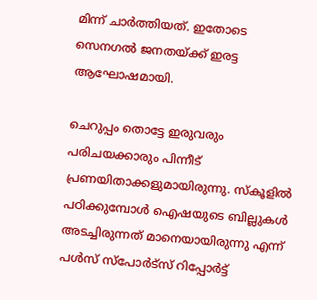മിന്ന് ചാർത്തിയത്. ഇതോടെ സെനഗൽ ജനതയ്ക്ക് ഇരട്ട ആഘോഷമായി.

ചെറുപ്പം തൊട്ടേ ഇരുവരും പരിചയക്കാരും പിന്നീട് പ്രണയിതാക്കളുമായിരുന്നു. സ്‌കൂളിൽ പഠിക്കുമ്പോൾ ഐഷയുടെ ബില്ലുകൾ അടച്ചിരുന്നത് മാനെയായിരുന്നു എന്ന് പൾസ് സ്പോർട്സ് റിപ്പോർട്ട്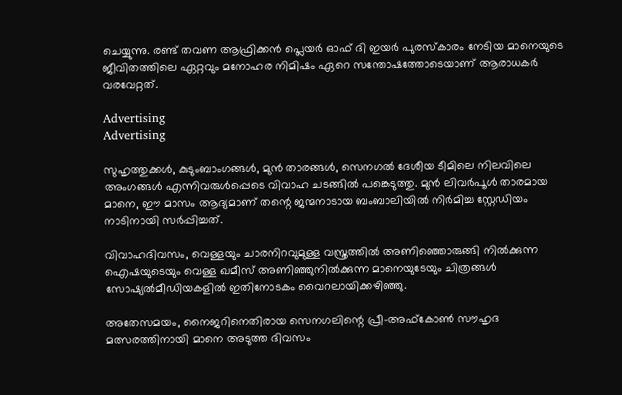ചെയ്യുന്നു. രണ്ട് തവണ ആഫ്രിക്കൻ പ്ലെയർ ഓഫ് ദി ഇയർ പുരസ്കാരം നേടിയ മാനെയുടെ ജീവിതത്തിലെ ഏറ്റവും മനോഹര നിമിഷം ഏറെ സന്തോഷത്തോടെയാണ് ആരാധകർ വരവേറ്റത്.

Advertising
Advertising

സുഹൃത്തുക്കൾ, കുടുംബാംഗങ്ങൾ, മുൻ താരങ്ങൾ, സെനഗൽ ദേശീയ ടീമിലെ നിലവിലെ അംഗങ്ങൾ എന്നിവരുൾപ്പെടെ വിവാഹ ചടങ്ങിൽ പങ്കെടുത്തു. മുൻ ലിവർപൂൾ താരമായ മാനെ, ഈ മാസം ആദ്യമാണ് തന്റെ ജന്മനാടായ ബംബാലിയിൽ നിർമിച്ച സ്റ്റേഡിയം നാടിനായി സർപ്പിച്ചത്.

വിവാഹദിവസം, വെള്ളയും ചാരനിറവുമുള്ള വസ്ത്രത്തിൽ അണിഞ്ഞൊരുങ്ങി നിൽക്കുന്ന ഐഷയുടെയും വെള്ള ഖമീസ് അണിഞ്ഞുനിൽക്കുന്ന മാനെയുടേയും ചിത്രങ്ങൾ സോഷ്യൽമീഡിയകളിൽ ഇതിനോടകം വൈറലായിക്കഴിഞ്ഞു.

അതേസമയം, നൈജറിനെതിരായ സെനഗലിന്റെ പ്രീ-അഫ്കോൺ സൗഹൃദ മത്സരത്തിനായി മാനെ അടുത്ത ദിവസം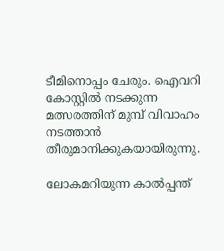ടീമിനൊപ്പം ചേരും. ഐവറി കോസ്റ്റിൽ നടക്കുന്ന മത്സരത്തിന് മുമ്പ് വിവാഹം നടത്താൻ തീരുമാനിക്കുകയായിരുന്നു.

ലോകമറിയുന്ന കാൽപ്പന്ത്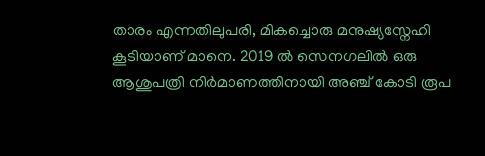താരം എന്നതിലുപരി, മികച്ചൊരു മനുഷ്യസ്നേഹി കൂടിയാണ് മാനെ. 2019 ല്‍ സെനഗലില്‍ ഒരു ആശുപത്രി നിര്‍മാണത്തിനായി അഞ്ച് കോടി രൂപ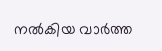നല്‍കിയ വാര്‍ത്ത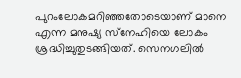പുറംലോകമറിഞ്ഞതോടെയാണ് മാനെ എന്ന മനുഷ്യ സ്‌നേഹിയെ ലോകം ശ്രദ്ധിച്ചുതുടങ്ങിയത്. സെനഗലില്‍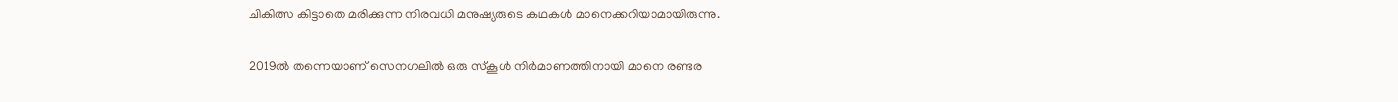ചികിത്സ കിട്ടാതെ മരിക്കുന്ന നിരവധി മനുഷ്യരുടെ കഥകള്‍ മാനെക്കറിയാമായിരുന്നു.

2019ല്‍ തന്നെയാണ് സെനഗലില്‍ ഒരു സ്‌കൂള്‍ നിര്‍മാണത്തിനായി മാനെ രണ്ടര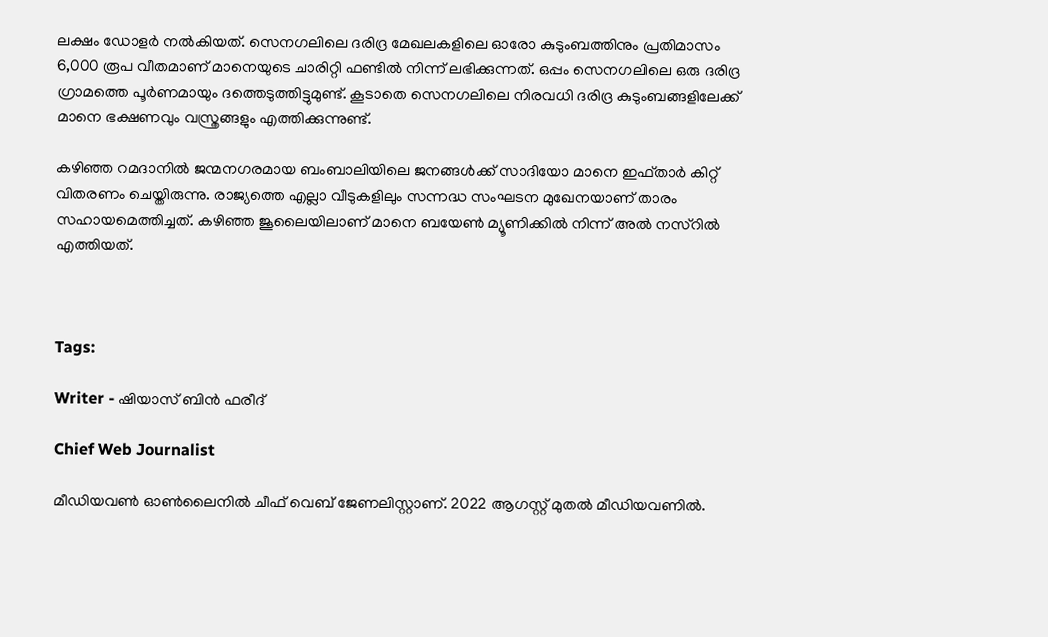ലക്ഷം ഡോളര്‍ നല്‍കിയത്. സെനഗലിലെ ദരിദ്ര മേഖലകളിലെ ഓരോ കുടുംബത്തിനും പ്രതിമാസം 6,000 രൂപ വീതമാണ് മാനെയുടെ ചാരിറ്റി ഫണ്ടില്‍ നിന്ന് ലഭിക്കുന്നത്. ഒപ്പം സെനഗലിലെ ഒരു ദരിദ്ര ഗ്രാമത്തെ പൂര്‍ണമായും ദത്തെടുത്തിട്ടുമുണ്ട്. കൂടാതെ സെനഗലിലെ നിരവധി ദരിദ്ര കുടുംബങ്ങളിലേക്ക് മാനെ ഭക്ഷണവും വസ്ത്രങ്ങളും എത്തിക്കുന്നുണ്ട്.

കഴിഞ്ഞ റമദാനിൽ ജന്മനഗരമായ ബംബാലിയിലെ ജനങ്ങൾക്ക് സാദിയോ മാനെ ഇഫ്താർ കിറ്റ് വിതരണം ചെയ്തിരുന്നു. രാജ്യത്തെ എല്ലാ വീടുകളിലും സന്നദ്ധ സംഘടന മുഖേനയാണ് താരം സഹായമെത്തിച്ചത്. കഴിഞ്ഞ ജൂലൈയിലാണ് മാനെ ബയേൺ മ്യൂണിക്കിൽ നിന്ന് അല്‍ നസ്‌റിൽ എത്തിയത്.



Tags:

Writer - ഷിയാസ് ബിന്‍ ഫരീദ്

Chief Web Journalist

മീഡിയവണ്‍ ഓണ്‍ലൈനില്‍ ചീഫ് വെബ് ജേണലിസ്റ്റാണ്. 2022 ആഗസ്റ്റ് മുതല്‍ മീഡിയവണില്‍.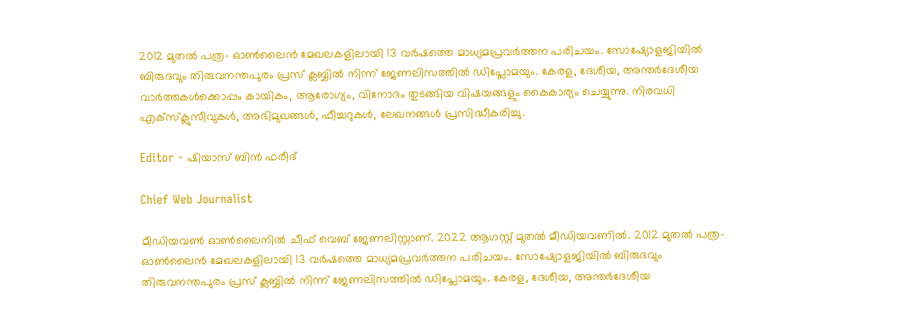2012 മുതല്‍ പത്ര- ഓണ്‍ലൈന്‍ മേഖലകളിലായി 13 വര്‍ഷത്തെ മാധ്യമപ്രവര്‍ത്തന പരിചയം. സോഷ്യോളജിയില്‍ ബിരുദവും തിരുവനന്തപുരം പ്രസ് ക്ലബ്ബില്‍ നിന്ന് ജേണലിസത്തില്‍ ഡിപ്ലോമയും. കേരള, ദേശീയ, അന്തര്‍ദേശീയ വാര്‍ത്തകള്‍ക്കൊപ്പം കായികം, ആരോഗ്യം, വിനോദം തുടങ്ങിയ വിഷയങ്ങളും കൈകാര്യം ചെയ്യുന്നു. നിരവധി എക്സ്ക്ലുസീവുകള്‍, അഭിമുഖങ്ങള്‍, ഫീച്ചറുകള്‍, ലേഖനങ്ങള്‍ പ്രസിദ്ധീകരിച്ചു.

Editor - ഷിയാസ് ബിന്‍ ഫരീദ്

Chief Web Journalist

മീഡിയവണ്‍ ഓണ്‍ലൈനില്‍ ചീഫ് വെബ് ജേണലിസ്റ്റാണ്. 2022 ആഗസ്റ്റ് മുതല്‍ മീഡിയവണില്‍. 2012 മുതല്‍ പത്ര- ഓണ്‍ലൈന്‍ മേഖലകളിലായി 13 വര്‍ഷത്തെ മാധ്യമപ്രവര്‍ത്തന പരിചയം. സോഷ്യോളജിയില്‍ ബിരുദവും തിരുവനന്തപുരം പ്രസ് ക്ലബ്ബില്‍ നിന്ന് ജേണലിസത്തില്‍ ഡിപ്ലോമയും. കേരള, ദേശീയ, അന്തര്‍ദേശീയ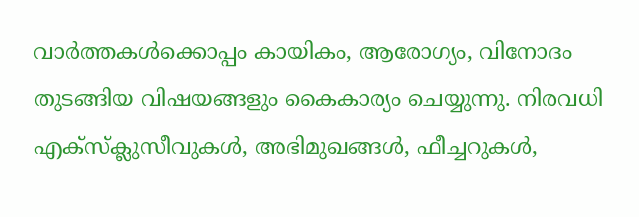വാര്‍ത്തകള്‍ക്കൊപ്പം കായികം, ആരോഗ്യം, വിനോദം തുടങ്ങിയ വിഷയങ്ങളും കൈകാര്യം ചെയ്യുന്നു. നിരവധി എക്സ്ക്ലുസീവുകള്‍, അഭിമുഖങ്ങള്‍, ഫീച്ചറുകള്‍,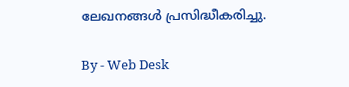ലേഖനങ്ങള്‍ പ്രസിദ്ധീകരിച്ചു.

By - Web Desk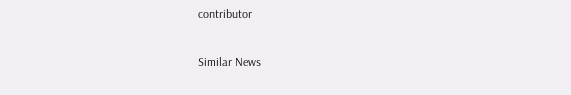contributor

Similar News